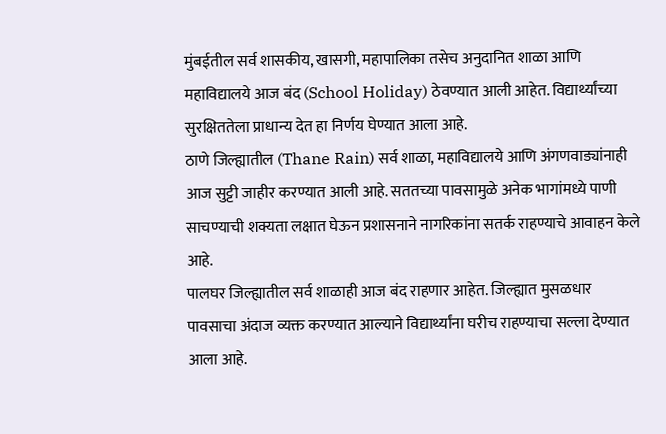मुंबईतील सर्व शासकीय, खासगी, महापालिका तसेच अनुदानित शाळा आणि महाविद्यालये आज बंद (School Holiday) ठेवण्यात आली आहेत. विद्यार्थ्यांच्या सुरक्षिततेला प्राधान्य देत हा निर्णय घेण्यात आला आहे.
ठाणे जिल्ह्यातील (Thane Rain) सर्व शाळा, महाविद्यालये आणि अंगणवाड्यांनाही आज सुट्टी जाहीर करण्यात आली आहे. सततच्या पावसामुळे अनेक भागांमध्ये पाणी साचण्याची शक्यता लक्षात घेऊन प्रशासनाने नागरिकांना सतर्क राहण्याचे आवाहन केले आहे.
पालघर जिल्ह्यातील सर्व शाळाही आज बंद राहणार आहेत. जिल्ह्यात मुसळधार पावसाचा अंदाज व्यक्त करण्यात आल्याने विद्यार्थ्यांना घरीच राहण्याचा सल्ला देण्यात आला आहे.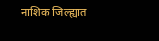नाशिक जिल्ह्यात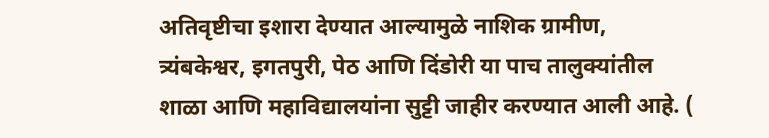अतिवृष्टीचा इशारा देण्यात आल्यामुळे नाशिक ग्रामीण, त्र्यंबकेश्वर, इगतपुरी, पेठ आणि दिंडोरी या पाच तालुक्यांतील शाळा आणि महाविद्यालयांना सुट्टी जाहीर करण्यात आली आहे. (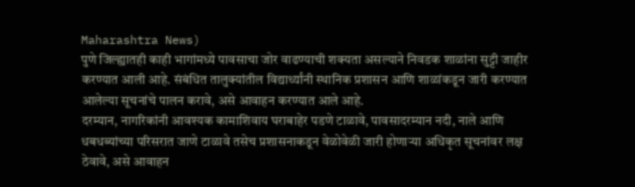Maharashtra News)
पुणे जिल्ह्यातही काही भागांमध्ये पावसाचा जोर वाढण्याची शक्यता असल्याने निवडक शाळांना सुट्टी जाहीर करण्यात आली आहे. संबंधित तालुक्यांतील विद्यार्थ्यांनी स्थानिक प्रशासन आणि शाळांकडून जारी करण्यात आलेल्या सूचनांचे पालन करावे, असे आवाहन करण्यात आले आहे.
दरम्यान, नागरिकांनी आवश्यक कामाशिवाय घराबाहेर पडणे टाळावे, पावसादरम्यान नदी, नाले आणि धबधब्यांच्या परिसरात जाणे टाळावे तसेच प्रशासनाकडून वेळोवेळी जारी होणाऱ्या अधिकृत सूचनांवर लक्ष ठेवावे, असे आवाहन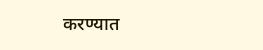करण्यात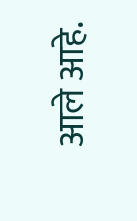आले आहे.